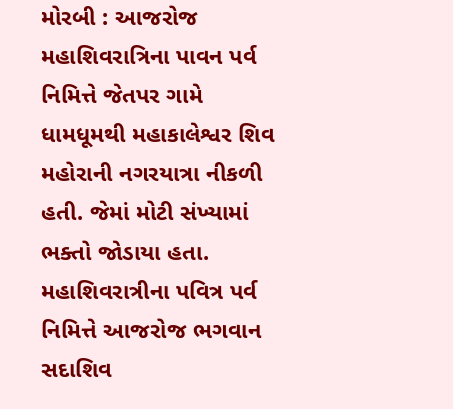મોરબી : આજરોજ મહાશિવરાત્રિના પાવન પર્વ નિમિત્તે જેતપર ગામે ધામધૂમથી મહાકાલેશ્વર શિવ મહોરાની નગરયાત્રા નીકળી હતી. જેમાં મોટી સંખ્યામાં ભક્તો જોડાયા હતા. મહાશિવરાત્રીના પવિત્ર પર્વ નિમિત્તે આજરોજ ભગવાન સદાશિવ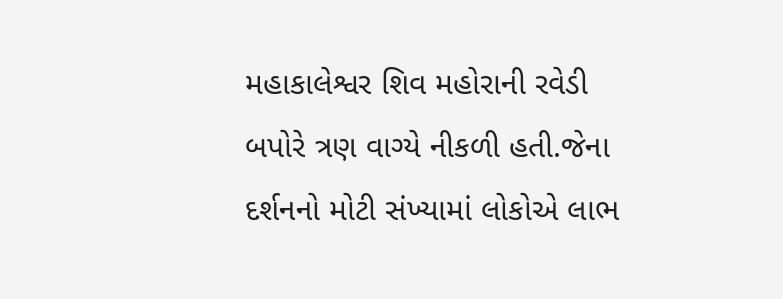મહાકાલેશ્વર શિવ મહોરાની રવેડી બપોરે ત્રણ વાગ્યે નીકળી હતી.જેના દર્શનનો મોટી સંખ્યામાં લોકોએ લાભ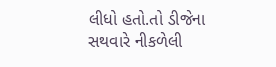લીધો હતો.તો ડીજેના સથવારે નીકળેલી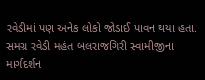રવેડીમાં પણ અનેક લોકો જોડાઈ પાવન થયા હતા. સમગ્ર રવેડી મહંત બલરાજગિરી સ્વામીજીના માર્ગદર્શન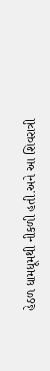હેઠળ ધામધૂમથી નીકળી હતી.અને આ શિવરાત્રી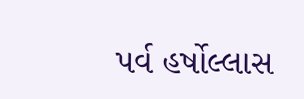પર્વ હર્ષોલ્લાસ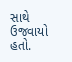સાથે ઉજવાયો હતો.